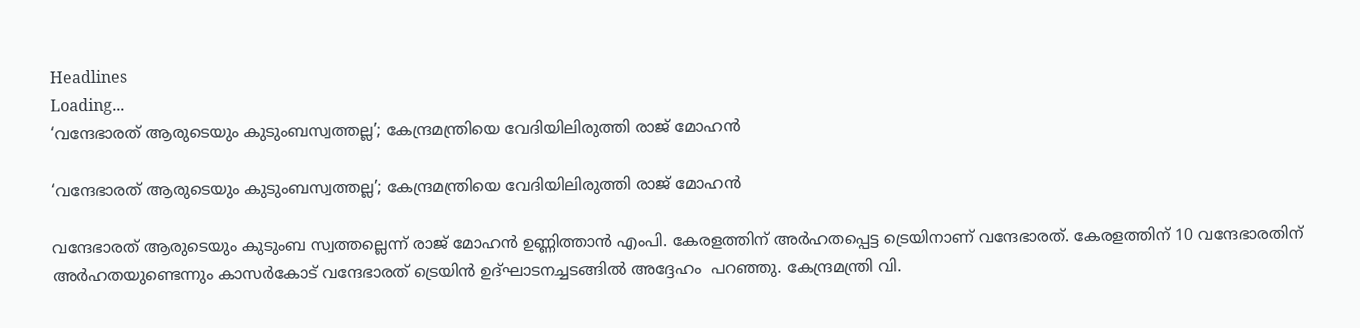Headlines
Loading...
‘വന്ദേഭാരത് ആരുടെയും കുടുംബസ്വത്തല്ല’; കേന്ദ്രമന്ത്രിയെ വേദിയിലിരുത്തി രാജ് മോഹന്‍

‘വന്ദേഭാരത് ആരുടെയും കുടുംബസ്വത്തല്ല’; കേന്ദ്രമന്ത്രിയെ വേദിയിലിരുത്തി രാജ് മോഹന്‍

വന്ദേഭാരത് ആരുടെയും കുടുംബ സ്വത്തല്ലെന്ന് രാജ് മോഹന്‍ ഉണ്ണിത്താന്‍ എംപി. കേരളത്തിന് അര്‍ഹതപ്പെട്ട ട്രെയിനാണ് വന്ദേഭാരത്. കേരളത്തിന് 10 വന്ദേഭാരതിന് അര്‍ഹതയുണ്ടെന്നും കാസര്‍കോട് വന്ദേഭാരത് ട്രെയിന്‍ ഉദ്ഘാടനച്ചടങ്ങില്‍ അദ്ദേഹം  പറഞ്ഞു. കേന്ദ്രമന്ത്രി വി.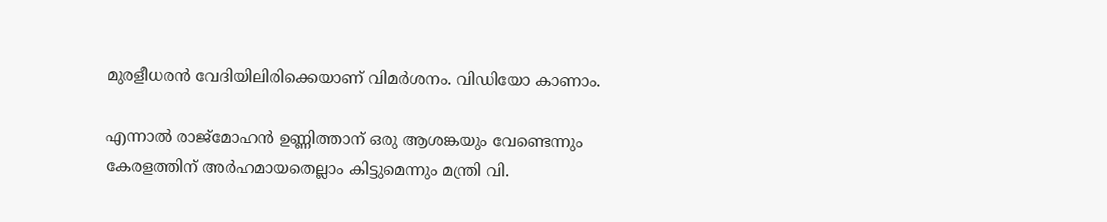മുരളീധരന്‍ വേദിയിലിരിക്കെയാണ് വിമര്‍ശനം. വിഡിയോ കാണാം.

എന്നാല്‍ രാജ്മോഹന്‍ ഉണ്ണിത്താന് ഒരു ആശങ്കയും വേണ്ടെന്നും കേരളത്തിന് അര്‍ഹമായതെല്ലാം കിട്ടുമെന്നും മന്ത്രി വി.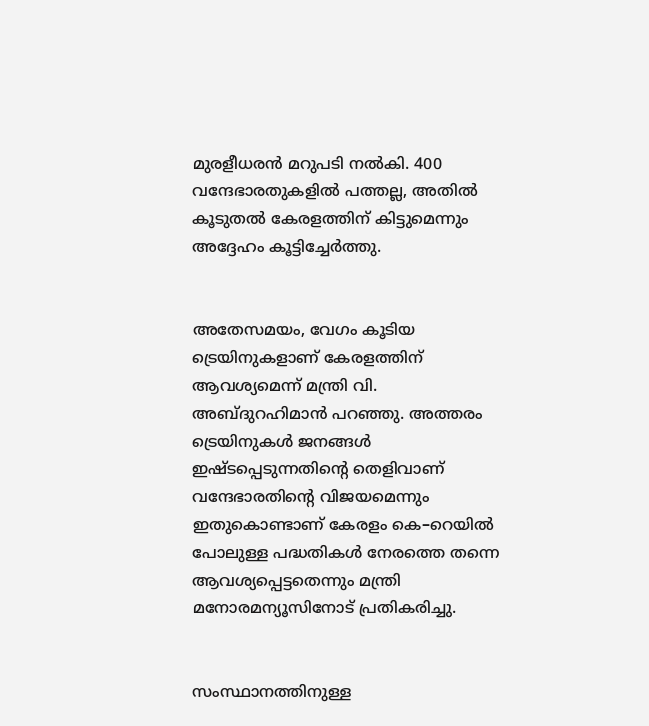മുരളീധരന്‍ മറുപടി നല്‍കി. 400 വന്ദേഭാരതുകളില്‍ പത്തല്ല, അതില്‍ കൂടുതല്‍ കേരളത്തിന് കിട്ടുമെന്നും അദ്ദേഹം കൂട്ടിച്ചേര്‍ത്തു.


അതേസമയം, വേഗം കൂടിയ ട്രെയിനുകളാണ് കേരളത്തിന് ആവശ്യമെന്ന് മന്ത്രി വി. അബ്ദുറഹിമാന്‍ പറഞ്ഞു. അത്തരം ട്രെയിനുകള്‍ ജനങ്ങള്‍ ഇഷ്ടപ്പെടുന്നതിന്റെ തെളിവാണ് വന്ദേഭാരതിന്റെ വിജയമെന്നും ഇതുകൊണ്ടാണ് കേരളം കെ–റെയില്‍ പോലുള്ള പദ്ധതികള്‍ നേരത്തെ തന്നെ ആവശ്യപ്പെട്ടതെന്നും മന്ത്രി മനോരമന്യൂസിനോട് പ്രതികരിച്ചു.


സംസ്ഥാനത്തിനുള്ള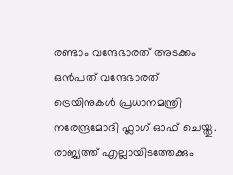രണ്ടാം വന്ദേഭാരത് അടക്കം ഒന്‍പത് വന്ദേഭാരത് ട്രെയിനുകള്‍ പ്രധാനമന്ത്രി നരേന്ദ്രമോദി ഫ്ലാഗ് ഓഫ് ചെയ്തു. രാജ്യത്ത് എല്ലായിടത്തേക്കും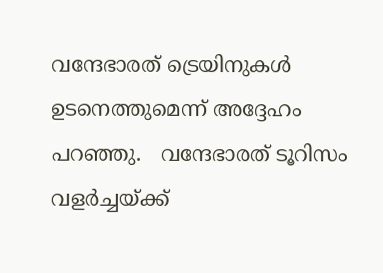വന്ദേഭാരത് ട്രെയിനുകള്‍ ഉടനെത്തുമെന്ന് അദ്ദേഹം പറഞ്ഞു.   വന്ദേഭാരത് ടൂറിസം വളര്‍ച്ചയ്ക്ക്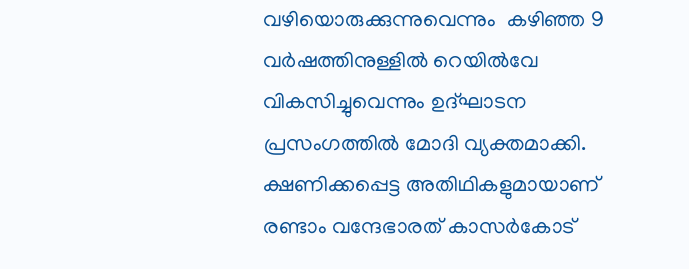വഴിയൊരുക്കുന്നുവെന്നും  കഴിഞ്ഞ 9 വര്‍ഷത്തിനുള്ളില്‍ റെയില്‍വേ വികസിച്ചുവെന്നും ഉദ്ഘാടന പ്രസംഗത്തില്‍ മോദി വ്യക്തമാക്കി. ക്ഷണിക്കപ്പെട്ട അതിഥികളുമായാണ് രണ്ടാം വന്ദേഭാരത് കാസര്‍കോട്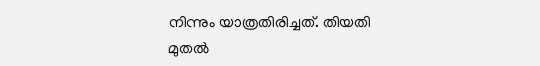നിന്നും യാത്രതിരിച്ചത്. തിയതി മുതല്‍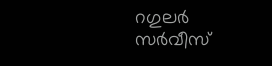റഗുലര്‍ സര്‍വീസ്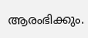ആരംഭിക്കും.